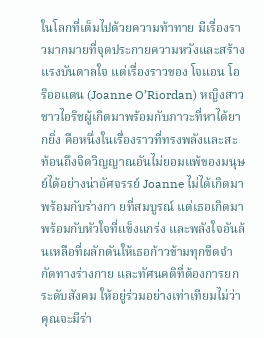ในโลกที่เต็มไปด้วยความท้าทาย มีเรื่องราวมากมายที่จุดประกายความหวังและสร้างแรงบันดาลใจ แต่เรื่องราวของ โจแอน โอริออแดน (Joanne O’Riordan) หญิงสาวชาวไอริชผู้เกิดมาพร้อมกับภาวะที่หาได้ยากยิ่ง คือหนึ่งในเรื่องราวที่ทรงพลังและสะท้อนถึงจิตวิญญาณอันไม่ยอมแพ้ของมนุษย์ได้อย่างน่าอัศจรรย์ Joanne ไม่ได้เกิดมาพร้อมกับร่างกา ยที่สมบูรณ์ แต่เธอเกิดมาพร้อมกับหัวใจที่แข็งแกร่ง และพลังใจอันล้นเหลือที่ผลักดันให้เธอก้าวข้ามทุกขีดจำกัดทางร่างกาย และทัศนคติที่ต้องการยกระดับสังคม ให้อยู่ร่วมอย่างเท่าเทียมไม่ว่าคุณจะมีร่า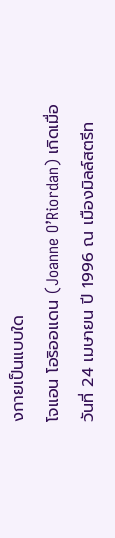งกายเป็นแบบใด
โจแอน โอริออแดน (Joanne O’Riordan) เกิดเมื่อวันที่ 24 เมษายน ปี 1996 ณ เมืองมิลล์สตรีท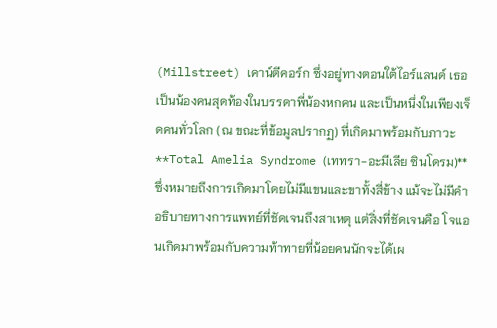(Millstreet) เคาน์ตีคอร์ก ซึ่งอยู่ทางตอนใต้ไอร์แลนด์ เธอเป็นน้องคนสุดท้องในบรรดาพี่น้องหกคน และเป็นหนึ่งในเพียงเจ็ดคนทั่วโลก (ณ ขณะที่ข้อมูลปรากฏ) ที่เกิดมาพร้อมกับภาวะ **Total Amelia Syndrome (เททรา-อะมีเลีย ซินโดรม)** ซึ่งหมายถึงการเกิดมาโดยไม่มีแขนและขาทั้งสี่ข้าง แม้จะไม่มีคำอธิบายทางการแพทย์ที่ชัดเจนถึงสาเหตุ แต่สิ่งที่ชัดเจนคือ โจแอนเกิดมาพร้อมกับความท้าทายที่น้อยคนนักจะได้เผ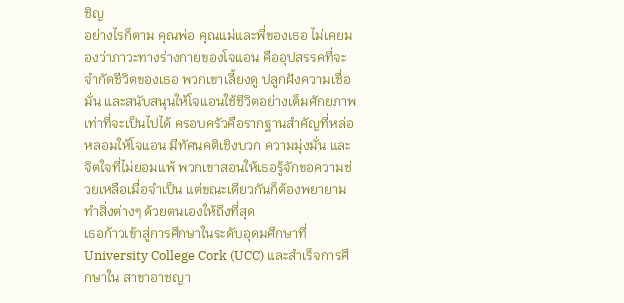ชิญ
อย่างไรก็ตาม คุณพ่อ คุณแม่และพี่ของเธอ ไม่เคยมองว่าภาวะทางร่างกายของโจแอน คืออุปสรรคที่จะจำกัดชีวิตของเธอ พวกเขาเลี้ยงดู ปลูกฝังความเชื่อมั่น และสนับสนุนให้โจแอนใช้ชีวิตอย่างเต็มศักยภาพเท่าที่จะเป็นไปได้ ครอบครัวคือรากฐานสำคัญที่หล่อหลอมให้โจแอน มีทัศนคติเชิงบวก ความมุ่งมั่น และจิตใจที่ไม่ยอมแพ้ พวกเขาสอนให้เธอรู้จักขอความช่วยเหลือเมื่อจำเป็น แต่ขณะเดียวกันก็ต้องพยายามทำสิ่งต่างๆ ด้วยตนเองให้ถึงที่สุด
เธอก้าวเข้าสู่การศึกษาในระดับอุดมศึกษาที่ University College Cork (UCC) และสำเร็จการศึกษาใน สาขาอาชญา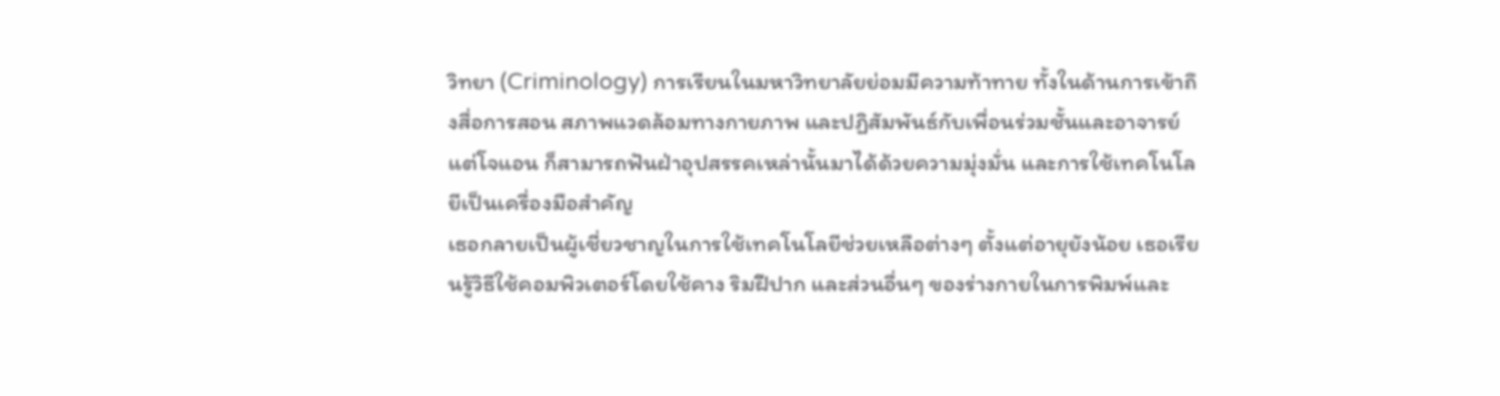วิทยา (Criminology) การเรียนในมหาวิทยาลัยย่อมมีความท้าทาย ทั้งในด้านการเข้าถึงสื่อการสอน สภาพแวดล้อมทางกายภาพ และปฏิสัมพันธ์กับเพื่อนร่วมชั้นและอาจารย์ แต่โจแอน ก็สามารถฟันฝ่าอุปสรรคเหล่านั้นมาได้ด้วยความมุ่งมั่น และการใช้เทคโนโลยีเป็นเครื่องมือสำคัญ
เธอกลายเป็นผู้เชี่ยวชาญในการใช้เทคโนโลยีช่วยเหลือต่างๆ ตั้งแต่อายุยังน้อย เธอเรียนรู้วิธีใช้คอมพิวเตอร์โดยใช้คาง ริมฝีปาก และส่วนอื่นๆ ของร่างกายในการพิมพ์และ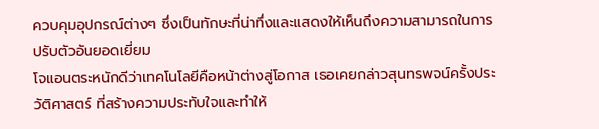ควบคุมอุปกรณ์ต่างๆ ซึ่งเป็นทักษะที่น่าทึ่งและแสดงให้เห็นถึงความสามารถในการปรับตัวอันยอดเยี่ยม
โจแอนตระหนักดีว่าเทคโนโลยีคือหน้าต่างสู่โอกาส เธอเคยกล่าวสุนทรพจน์ครั้งประวัติศาสตร์ ที่สร้างความประทับใจและทำให้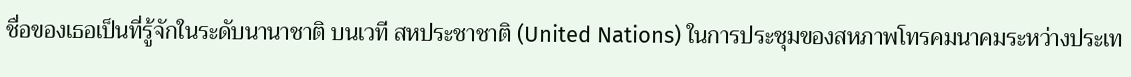ชื่อของเธอเป็นที่รู้จักในระดับนานาชาติ บนเวที สหประชาชาติ (United Nations) ในการประชุมของสหภาพโทรคมนาคมระหว่างประเท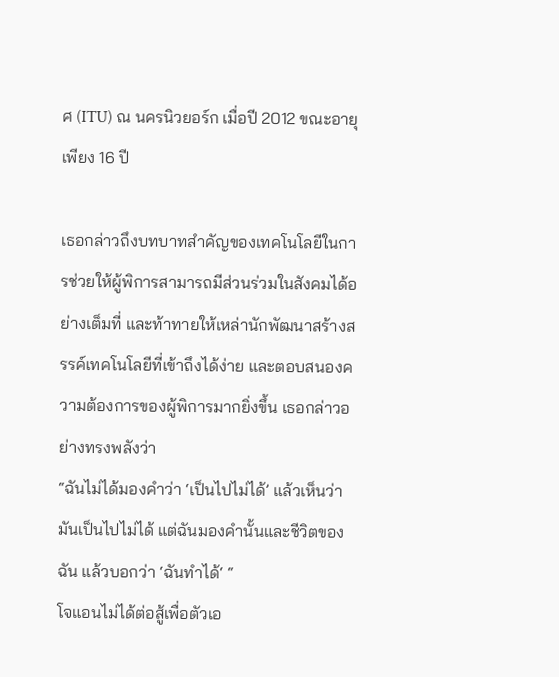ศ (ITU) ณ นครนิวยอร์ก เมื่อปี 2012 ขณะอายุเพียง 16 ปี

เธอกล่าวถึงบทบาทสำคัญของเทคโนโลยีในการช่วยให้ผู้พิการสามารถมีส่วนร่วมในสังคมได้อย่างเต็มที่ และท้าทายให้เหล่านักพัฒนาสร้างสรรค์เทคโนโลยีที่เข้าถึงได้ง่าย และตอบสนองความต้องการของผู้พิการมากยิ่งขึ้น เธอกล่าวอย่างทรงพลังว่า
“ฉันไม่ได้มองคำว่า ‘เป็นไปไม่ได้’ แล้วเห็นว่ามันเป็นไปไม่ได้ แต่ฉันมองคำนั้นและชีวิตของฉัน แล้วบอกว่า ‘ฉันทำได้‘ “
โจแอนไม่ได้ต่อสู้เพื่อตัวเอ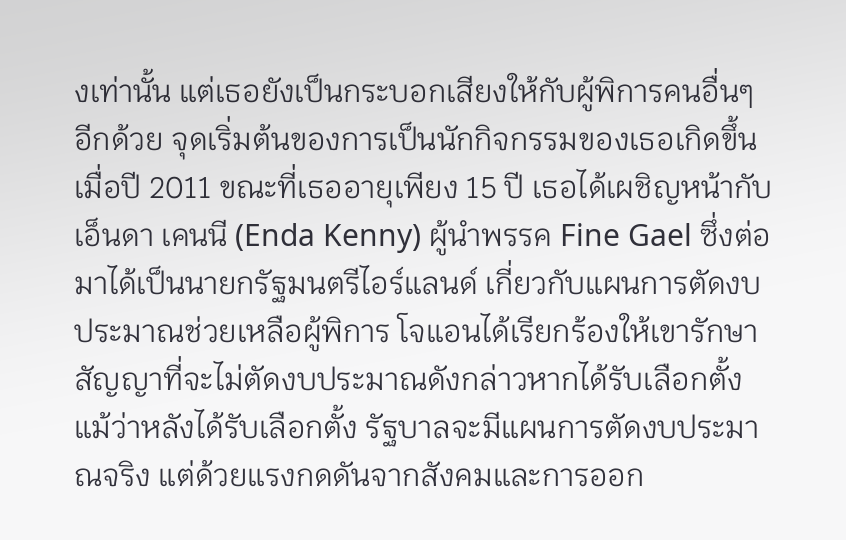งเท่านั้น แต่เธอยังเป็นกระบอกเสียงให้กับผู้พิการคนอื่นๆ อีกด้วย จุดเริ่มต้นของการเป็นนักกิจกรรมของเธอเกิดขึ้นเมื่อปี 2011 ขณะที่เธออายุเพียง 15 ปี เธอได้เผชิญหน้ากับ เอ็นดา เคนนี (Enda Kenny) ผู้นำพรรค Fine Gael ซึ่งต่อมาได้เป็นนายกรัฐมนตรีไอร์แลนด์ เกี่ยวกับแผนการตัดงบประมาณช่วยเหลือผู้พิการ โจแอนได้เรียกร้องให้เขารักษาสัญญาที่จะไม่ตัดงบประมาณดังกล่าวหากได้รับเลือกตั้ง แม้ว่าหลังได้รับเลือกตั้ง รัฐบาลจะมีแผนการตัดงบประมาณจริง แต่ด้วยแรงกดดันจากสังคมและการออก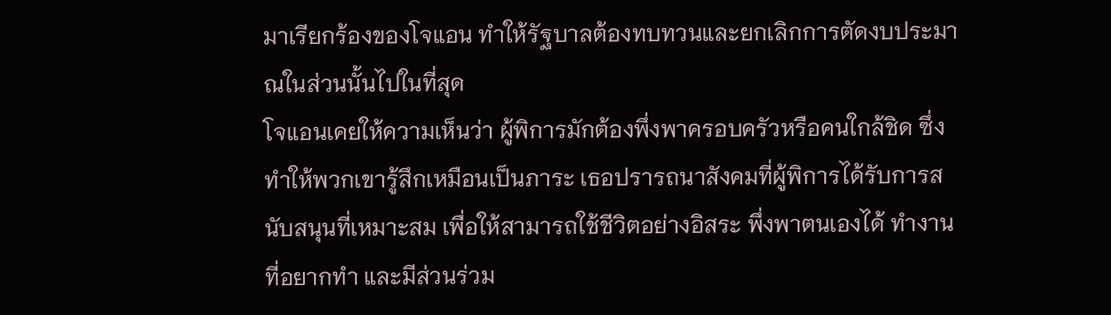มาเรียกร้องของโจแอน ทำให้รัฐบาลต้องทบทวนและยกเลิกการตัดงบประมาณในส่วนนั้นไปในที่สุด
โจแอนเคยให้ความเห็นว่า ผู้พิการมักต้องพึ่งพาครอบครัวหรือคนใกล้ชิด ซึ่งทำให้พวกเขารู้สึกเหมือนเป็นภาระ เธอปรารถนาสังคมที่ผู้พิการได้รับการสนับสนุนที่เหมาะสม เพื่อให้สามารถใช้ชีวิตอย่างอิสระ พึ่งพาตนเองได้ ทำงานที่อยากทำ และมีส่วนร่วม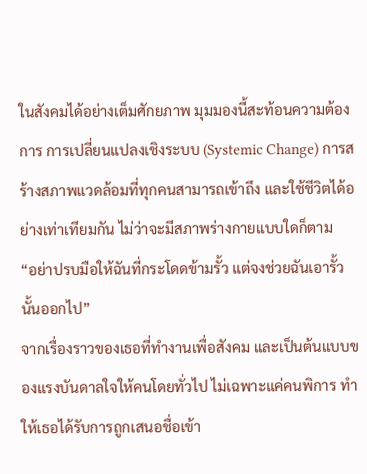ในสังคมได้อย่างเต็มศักยภาพ มุมมองนี้สะท้อนความต้องการ การเปลี่ยนแปลงเชิงระบบ (Systemic Change) การสร้างสภาพแวดล้อมที่ทุกคนสามารถเข้าถึง และใช้ชีวิตได้อย่างเท่าเทียมกัน ไม่ว่าจะมีสภาพร่างกายแบบใดก็ตาม
“อย่าปรบมือให้ฉันที่กระโดดข้ามรั้ว แต่จงช่วยฉันเอารั้วนั้นออกไป”
จากเรื่องราวของเธอที่ทำงานเพื่อสังคม และเป็นต้นแบบของแรงบันดาลใจให้คนโดยทั่วไป ไม่เฉพาะแค่คนพิการ ทำให้เธอได้รับการถูกเสนอชื่อเข้า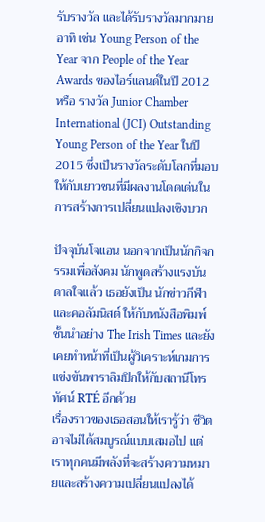รับรางวัล และได้รับรางวัลมากมาย อาทิ เช่น Young Person of the Year จาก People of the Year Awards ของไอร์แลนด์ในปี 2012 หรือ รางวัล Junior Chamber International (JCI) Outstanding Young Person of the Year ในปี 2015 ซึ่งเป็นรางวัลระดับโลกที่มอบให้กับเยาวชนที่มีผลงานโดดเด่นในการสร้างการเปลี่ยนแปลงเชิงบวก

ปัจจุบันโจแอน นอกจากเป็นนักกิจกรรมเพื่อสังคม นักพูดสร้างแรงบันดาลใจแล้ว เธอยังเป็น นักข่าวกีฬาและคอลัมนิสต์ ให้กับหนังสือพิมพ์ชั้นนำอย่าง The Irish Times และยังเคยทำหน้าที่เป็นผู้วิเคราะห์เกมการแข่งขันพาราลิมปิกให้กับสถานีโทรทัศน์ RTÉ อีกด้วย
เรื่องราวของเธอสอนให้เรารู้ว่า ชีวิตอาจไม่ได้สมบูรณ์แบบเสมอไป แต่เราทุกคนมีพลังที่จะสร้างความหมายและสร้างความเปลี่ยนแปลงได้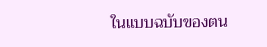ในแบบฉบับของตน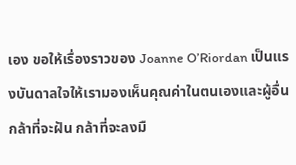เอง ขอให้เรื่องราวของ Joanne O’Riordan เป็นแรงบันดาลใจให้เรามองเห็นคุณค่าในตนเองและผู้อื่น กล้าที่จะฝัน กล้าที่จะลงมื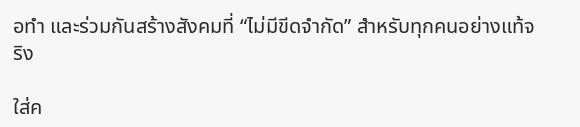อทำ และร่วมกันสร้างสังคมที่ “ไม่มีขีดจำกัด” สำหรับทุกคนอย่างแท้จริง

ใส่ค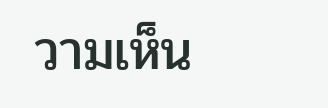วามเห็น